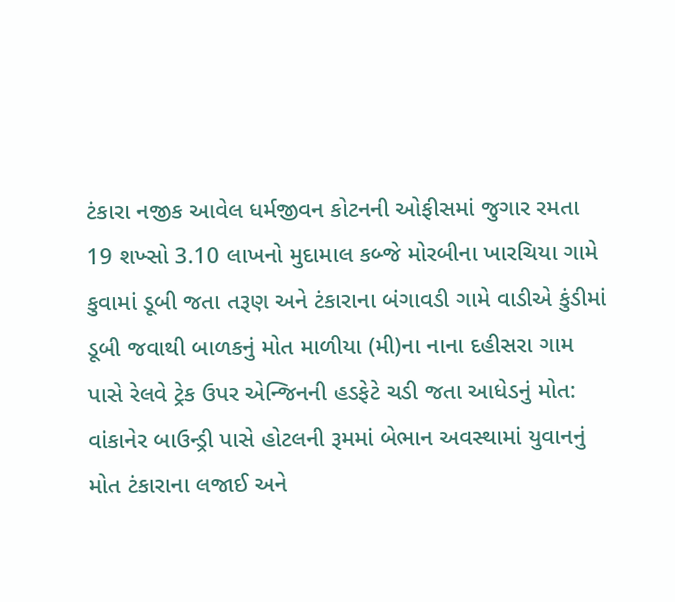ટંકારા નજીક આવેલ ધર્મજીવન કોટનની ઓફીસમાં જુગાર રમતા 19 શખ્સો 3.10 લાખનો મુદામાલ કબ્જે મોરબીના ખારચિયા ગામે કુવામાં ડૂબી જતા તરૂણ અને ટંકારાના બંગાવડી ગામે વાડીએ કુંડીમાં ડૂબી જવાથી બાળકનું મોત માળીયા (મી)ના નાના દહીસરા ગામ પાસે રેલવે ટ્રેક ઉપર એન્જિનની હડફેટે ચડી જતા આધેડનું મોત: વાંકાનેર બાઉન્ડ્રી પાસે હોટલની રૂમમાં બેભાન અવસ્થામાં યુવાનનું મોત ટંકારાના લજાઈ અને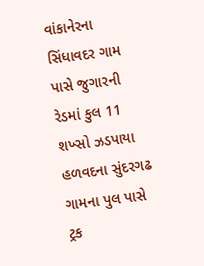વાંકાનેરના સિંધાવદર ગામ પાસે જુગારની રેડમાં કુલ 11 શખ્સો ઝડપાયા હળવદના સુંદરગઢ ગામના પુલ પાસે ટ્રક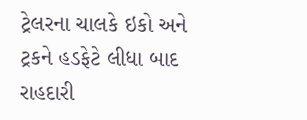ટ્રેલરના ચાલકે ઇકો અને ટ્રકને હડફેટે લીધા બાદ રાહદારી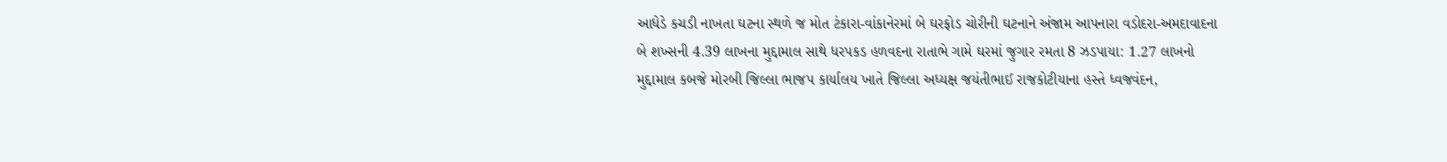આધેડે કચડી નાખતા ઘટના સ્થળે જ મોત ટંકારા-વાંકાનેરમાં બે ઘરફોડ ચોરીની ઘટનાને અંજામ આપનારા વડોદરા-અમદાવાદના બે શખ્સની 4.39 લાખના મુદ્દામાલ સાથે ધરપકડ હળવદના રાતાભે ગામે ઘરમાં જુગાર રમતા 8 ઝડપાયા: 1.27 લાખનો મુદ્દામાલ કબજે મોરબી જિલ્લા ભાજપ કાર્યાલય ખાતે જિલ્લા અધ્યક્ષ જયંતીભાઈ રાજકોટીયાના હસ્તે ધ્વજવંદન,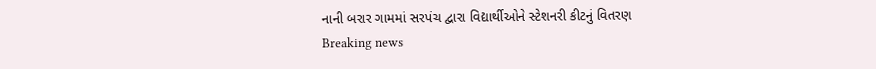નાની બરાર ગામમાં સરપંચ દ્વારા વિદ્યાર્થીઓને સ્ટેશનરી કીટનું વિતરણ
Breaking news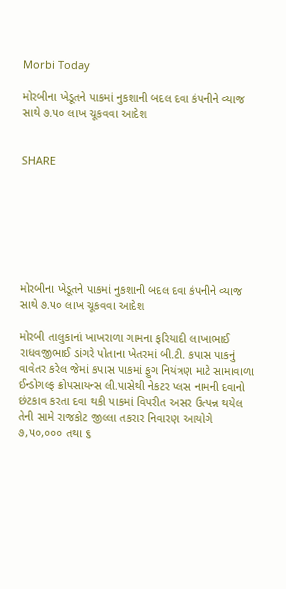Morbi Today

મોરબીના ખેડૂતને પાકમાં નુકશાની બદલ દવા કંપનીને વ્યાજ સાથે ૭.૫૦ લાખ ચૂકવવા આદેશ


SHARE







મોરબીના ખેડૂતને પાકમાં નુકશાની બદલ દવા કંપનીને વ્યાજ સાથે ૭.૫૦ લાખ ચૂકવવા આદેશ

મોરબી તાલુકાનાં ખાખરાળા ગામના ફરિયાદી લાખાભાઈ રાધવજીભાઈ ડાંગરે પોતાના ખેતરમાં બી.ટી. કપાસ પાકનું વાવેતર કરેલ જેમાં કપાસ પાકમાં ફુગ નિયંત્રણ માટે સામાવાળા ઈન્ડોગલ્ફ ક્રોપસાયન્સ લી.પાસેથી નેકટર પ્લસ નામની દવાનો છંટકાવ કરતા દવા થકી પાકમાં વિપરીત અસર ઉત્પન્ન થયેલ તેની સામે રાજકોટ જીલ્લા તકરાર નિવારણ આયોગે ૭,૫૦,૦૦૦ તથા ૬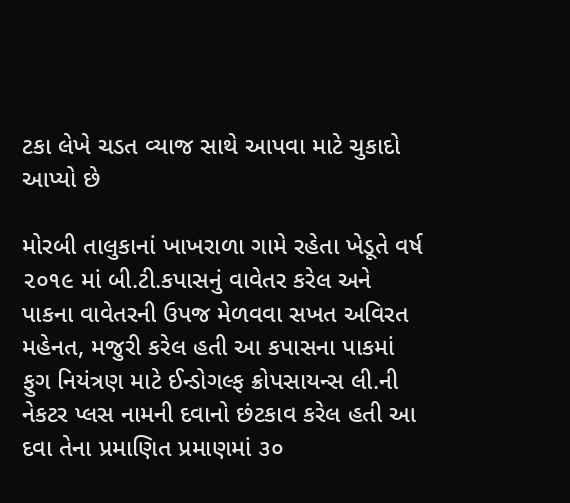ટકા લેખે ચડત વ્યાજ સાથે આપવા માટે ચુકાદો આપ્યો છે

મોરબી તાલુકાનાં ખાખરાળા ગામે રહેતા ખેડૂતે વર્ષ ૨૦૧૯ માં બી.ટી.કપાસનું વાવેતર કરેલ અને પાકના વાવેતરની ઉપજ મેળવવા સખત અવિરત મહેનત, મજુરી કરેલ હતી આ કપાસના પાકમાં ફુગ નિયંત્રણ માટે ઈન્ડોગલ્ફ ક્રોપસાયન્સ લી.ની નેકટર પ્લસ નામની દવાનો છંટકાવ કરેલ હતી આ દવા તેના પ્રમાણિત પ્રમાણમાં ૩૦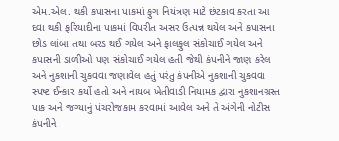એમ.એલ. થકી કપાસના પાકમાં ફુગ નિયંત્રણ માટે છંટકાવ કરતા આ દવા થકી ફરિયાદીના પાકમાં વિપરીત અસર ઉત્પન્ન થયેલ અને કપાસના છોડ લાંબા તથા બરડ થઈ ગયેલ અને ફાલફુલ સંકોચાઈ ગયેલ અને કપાસની ડાળીઓ પણ સંકોચાઈ ગયેલ હતી જેથી કંપનીને જાણ કરેલ અને નુકશાની ચુકવવા જણાવેલ હતું પરંતુ કંપનીએ નુકશાની ચુકવવા સ્પષ્ટ ઈન્કાર કર્યો હતો અને નાયબ ખેતીવાડી નિયામક દ્વારા નુકશાનગ્રસ્ત પાક અને જગ્યાનું પંચરોજકામ કરવામાં આવેલ અને તે અંગેની નોટીસ કંપનીને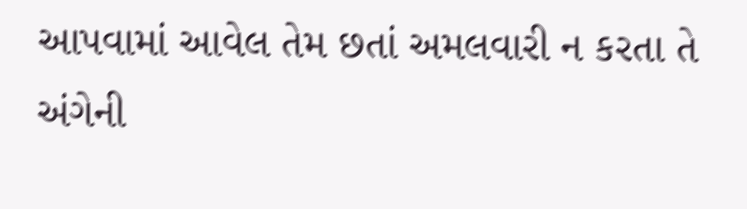આપવામાં આવેલ તેમ છતાં અમલવારી ન કરતા તે અંગેની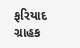ફરિયાદ ગ્રાહક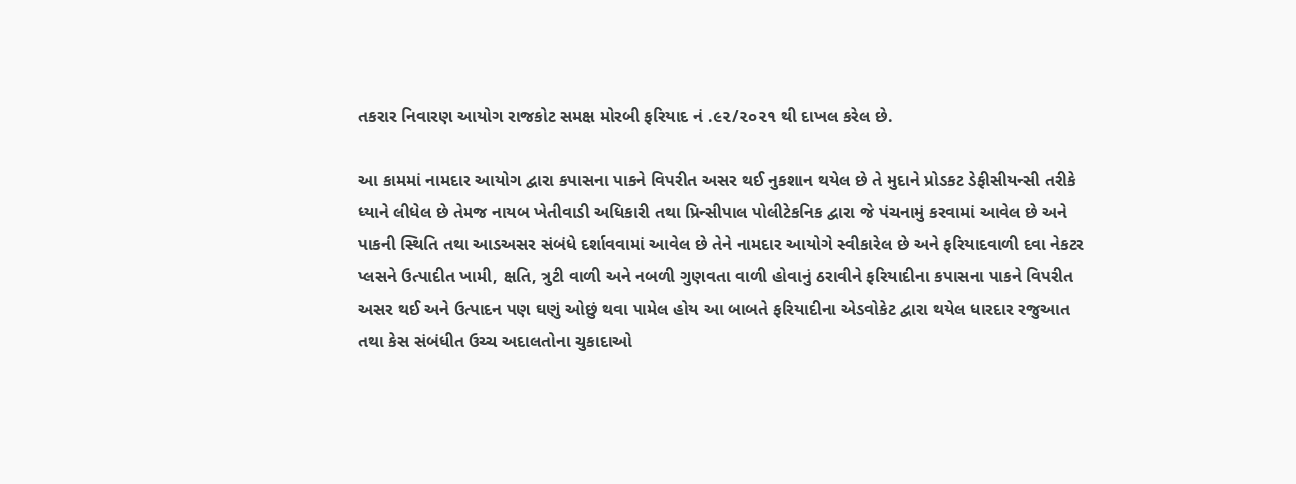તકરાર નિવારણ આયોગ રાજકોટ સમક્ષ મોરબી ફરિયાદ નં .૯૨/૨૦૨૧ થી દાખલ કરેલ છે.

આ કામમાં નામદાર આયોગ દ્વારા કપાસના પાકને વિપરીત અસર થઈ નુકશાન થયેલ છે તે મુદાને પ્રોડકટ ડેફીસીયન્સી તરીકે ધ્યાને લીધેલ છે તેમજ નાયબ ખેતીવાડી અધિકારી તથા પ્રિન્સીપાલ પોલીટેકનિક દ્વારા જે પંચનામું કરવામાં આવેલ છે અને પાકની સ્થિતિ તથા આડઅસર સંબંધે દર્શાવવામાં આવેલ છે તેને નામદાર આયોગે સ્વીકારેલ છે અને ફરિયાદવાળી દવા નેકટર પ્લસને ઉત્પાદીત ખામી, ક્ષતિ, ત્રુટી વાળી અને નબળી ગુણવતા વાળી હોવાનું ઠરાવીને ફરિયાદીના કપાસના પાકને વિપરીત અસર થઈ અને ઉત્પાદન પણ ઘણું ઓછું થવા પામેલ હોય આ બાબતે ફરિયાદીના એડવોકેટ દ્વારા થયેલ ધારદાર રજુઆત તથા કેસ સંબંધીત ઉચ્ચ અદાલતોના ચુકાદાઓ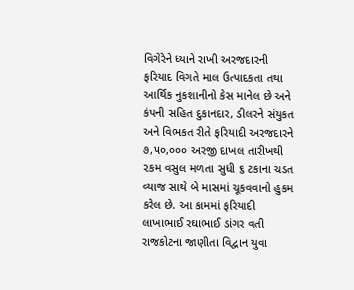વિગેરેને ધ્યાને રાખી અરજદારની ફરિયાદ વિગતે માલ ઉત્પાદકતા તથા આર્થિક નુકશાનીનો કેસ માનેલ છે અને કંપની સહિત દુકાનદાર, ડીલરને સંયુકત અને વિભકત રીતે ફરિયાદી અરજદારને ૭,૫૦,૦૦૦ અરજી દાખલ તારીખથી ૨કમ વસુલ મળતા સુધી ૬ ટકાના ચડત વ્યાજ સાથે બે માસમાં ચૂકવવાનો હુકમ કરેલ છે. આ કામમાં ફરિયાદી લાખાભાઈ રઘાભાઈ ડાંગર વતી રાજકોટના જાણીતા વિદ્વાન યુવા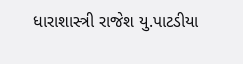ધારાશાસ્ત્રી રાજેશ યુ.પાટડીયા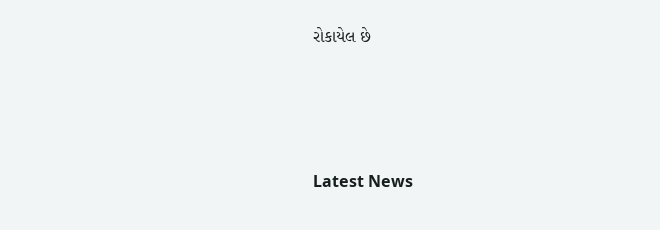રોકાયેલ છે






Latest News